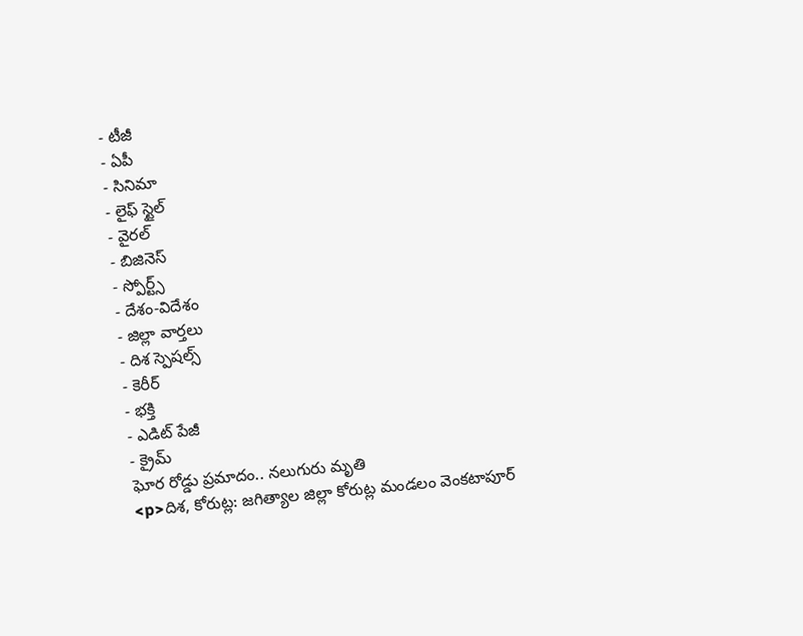- టీజీ
- ఏపీ
- సినిమా
- లైఫ్ స్టైల్
- వైరల్
- బిజినెస్
- స్పోర్ట్స్
- దేశం-విదేశం
- జిల్లా వార్తలు
- దిశ స్పెషల్స్
- కెరీర్
- భక్తి
- ఎడిట్ పేజీ
- క్రైమ్
ఘోర రోడ్డు ప్రమాదం.. నలుగురు మృతి
<p>దిశ, కోరుట్ల: జగిత్యాల జిల్లా కోరుట్ల మండలం వెంకటాపూర్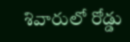శివారులో రోడ్డు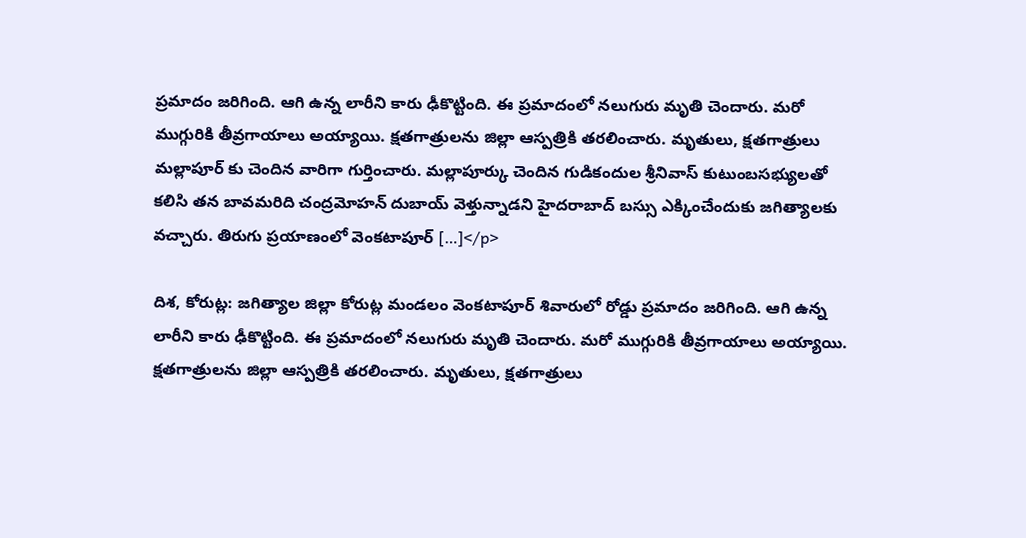ప్రమాదం జరిగింది. ఆగి ఉన్న లారీని కారు ఢీకొట్టింది. ఈ ప్రమాదంలో నలుగురు మృతి చెందారు. మరో ముగ్గురికి తీవ్రగాయాలు అయ్యాయి. క్షతగాత్రులను జిల్లా ఆస్పత్రికి తరలించారు. మృతులు, క్షతగాత్రులు మల్లాపూర్ కు చెందిన వారిగా గుర్తించారు. మల్లాపూర్కు చెందిన గుడికందుల శ్రీనివాస్ కుటుంబసభ్యులతో కలిసి తన బావమరిది చంద్రమోహన్ దుబాయ్ వెళ్తున్నాడని హైదరాబాద్ బస్సు ఎక్కించేందుకు జగిత్యాలకు వచ్చారు. తిరుగు ప్రయాణంలో వెంకటాపూర్ […]</p>

దిశ, కోరుట్ల: జగిత్యాల జిల్లా కోరుట్ల మండలం వెంకటాపూర్ శివారులో రోడ్డు ప్రమాదం జరిగింది. ఆగి ఉన్న లారీని కారు ఢీకొట్టింది. ఈ ప్రమాదంలో నలుగురు మృతి చెందారు. మరో ముగ్గురికి తీవ్రగాయాలు అయ్యాయి. క్షతగాత్రులను జిల్లా ఆస్పత్రికి తరలించారు. మృతులు, క్షతగాత్రులు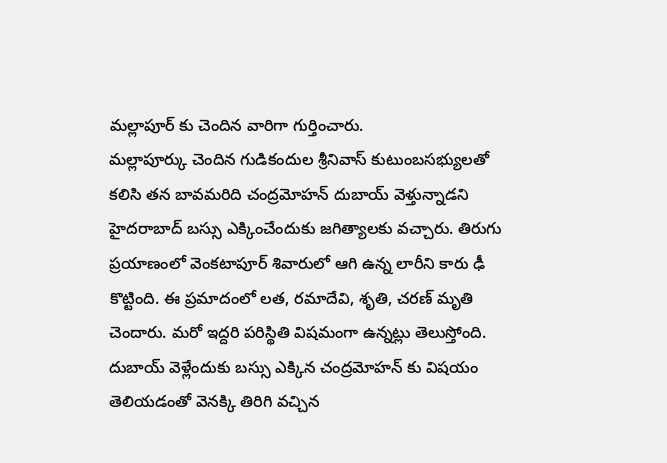మల్లాపూర్ కు చెందిన వారిగా గుర్తించారు.
మల్లాపూర్కు చెందిన గుడికందుల శ్రీనివాస్ కుటుంబసభ్యులతో కలిసి తన బావమరిది చంద్రమోహన్ దుబాయ్ వెళ్తున్నాడని హైదరాబాద్ బస్సు ఎక్కించేందుకు జగిత్యాలకు వచ్చారు. తిరుగు ప్రయాణంలో వెంకటాపూర్ శివారులో ఆగి ఉన్న లారీని కారు ఢీ కొట్టింది. ఈ ప్రమాదంలో లత, రమాదేవి, శృతి, చరణ్ మృతి చెందారు. మరో ఇద్దరి పరిస్థితి విషమంగా ఉన్నట్లు తెలుస్తోంది. దుబాయ్ వెళ్లేందుకు బస్సు ఎక్కిన చంద్రమోహన్ కు విషయం తెలియడంతో వెనక్కి తిరిగి వచ్చిన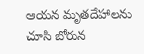ఆయన మృతదేహాలను చూసి బోరున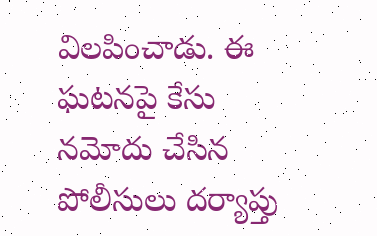విలపించాడు. ఈ ఘటనపై కేసు నమోదు చేసిన పోలీసులు దర్యాప్తు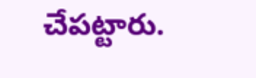చేపట్టారు.